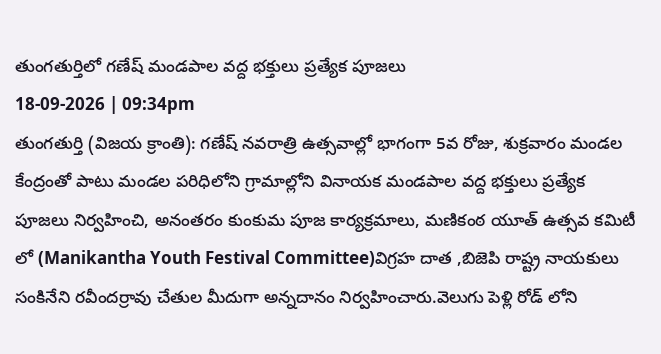తుంగతుర్తిలో గణేష్ మండపాల వద్ద భక్తులు ప్రత్యేక పూజలు
18-09-2026 | 09:34pm
తుంగతుర్తి (విజయ క్రాంతి): గణేష్ నవరాత్రి ఉత్సవాల్లో భాగంగా 5వ రోజు, శుక్రవారం మండల కేంద్రంతో పాటు మండల పరిధిలోని గ్రామాల్లోని వినాయక మండపాల వద్ద భక్తులు ప్రత్యేక పూజలు నిర్వహించి, అనంతరం కుంకుమ పూజ కార్యక్రమాలు, మణికంఠ యూత్ ఉత్సవ కమిటీ లో (Manikantha Youth Festival Committee)విగ్రహ దాత ,బిజెపి రాష్ట్ర నాయకులు సంకినేని రవీందర్రావు చేతుల మీదుగా అన్నదానం నిర్వహించారు.వెలుగు పెళ్లి రోడ్ లోని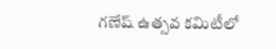గణేష్ ఉత్సవ కమిటీలో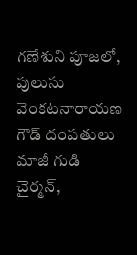గణేశుని పూజలో, పులుసు వెంకటనారాయణ గౌడ్ దంపతులు మాజీ గుడి చైర్మన్,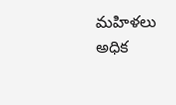మహిళలు అధిక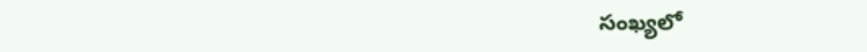సంఖ్యలో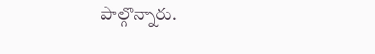పాల్గొన్నారు.